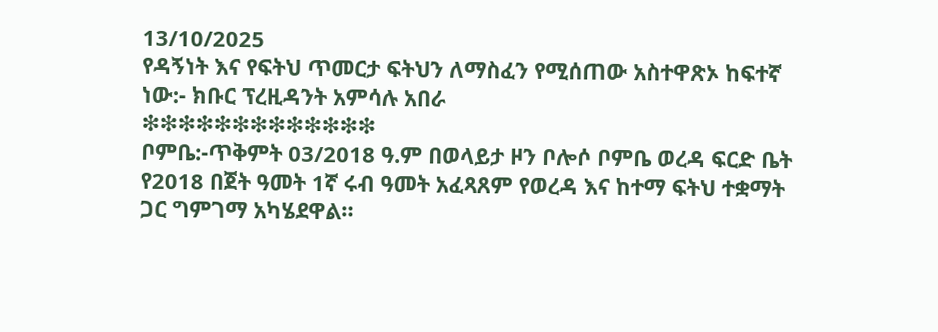13/10/2025
የዳኝነት እና የፍትህ ጥመርታ ፍትህን ለማስፈን የሚሰጠው አስተዋጽኦ ከፍተኛ ነው:- ክቡር ፕረዚዳንት አምሳሉ አበራ
❇❇❇❇❇❇❇❇❇❇❇❇❇
ቦምቤ:-ጥቅምት 03/2018 ዓ.ም በወላይታ ዞን ቦሎሶ ቦምቤ ወረዳ ፍርድ ቤት የ2018 በጀት ዓመት 1ኛ ሩብ ዓመት አፈጻጸም የወረዳ እና ከተማ ፍትህ ተቋማት ጋር ግምገማ አካሄደዋል።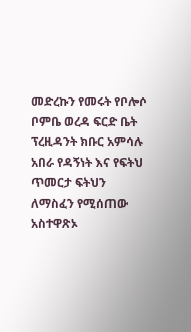መድረኩን የመሩት የቦሎሶ ቦምቤ ወረዳ ፍርድ ቤት ፕረዚዳንት ክቡር አምሳሉ አበራ የዳኝነት እና የፍትህ ጥመርታ ፍትህን ለማስፈን የሚሰጠው አስተዋጽኦ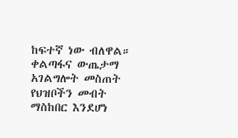ከፍተኛ ነው ብለዋል።
ቀልጣፋና ውጤታማ አገልግሎት መስጠት የህዝቦችን መብት ማስከበር እንደሆነ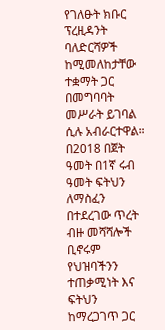የገለፁት ክቡር ፕረዚዳንት ባለድርሻዎች ከሚመለከታቸው ተቋማት ጋር በመግባባት መሥራት ይገባል ሲሉ አብራርተዋል።
በ2018 በጀት ዓመት በ1ኛ ሩብ ዓመት ፍትህን ለማስፈን በተደረገው ጥረት ብዙ መሻሻሎች ቢኖሩም የህዝባችንን ተጠቃሚነት እና ፍትህን ከማረጋገጥ ጋር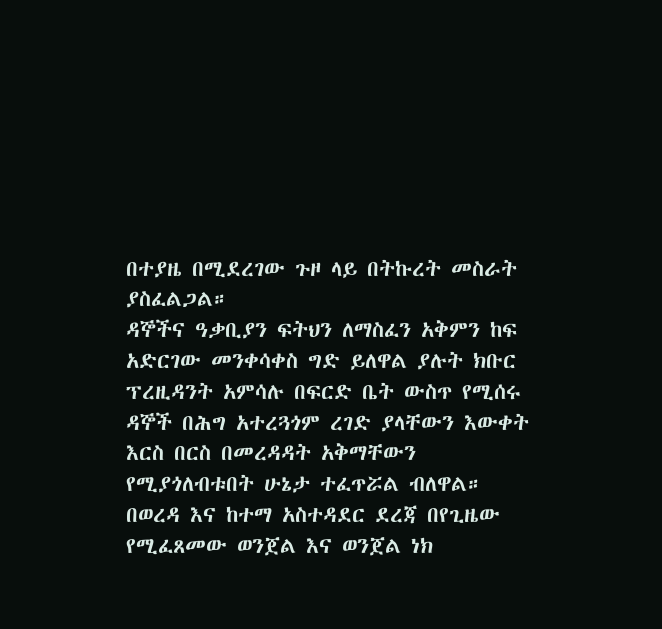በተያዜ በሚደረገው ጉዞ ላይ በትኩረት መስራት ያስፈልጋል።
ዳኞችና ዓቃቢያን ፍትህን ለማስፈን አቅምን ከፍ አድርገው መንቀሳቀስ ግድ ይለዋል ያሉት ክቡር ፕረዚዳንት አምሳሉ በፍርድ ቤት ውስጥ የሚሰሩ ዳኞች በሕግ አተረጓጎም ረገድ ያላቸውን እውቀት እርስ በርስ በመረዳዳት አቅማቸውን የሚያጎለብቱበት ሁኔታ ተፈጥሯል ብለዋል።
በወረዳ እና ከተማ አስተዳደር ደረጃ በየጊዜው የሚፈጸመው ወንጀል እና ወንጀል ነክ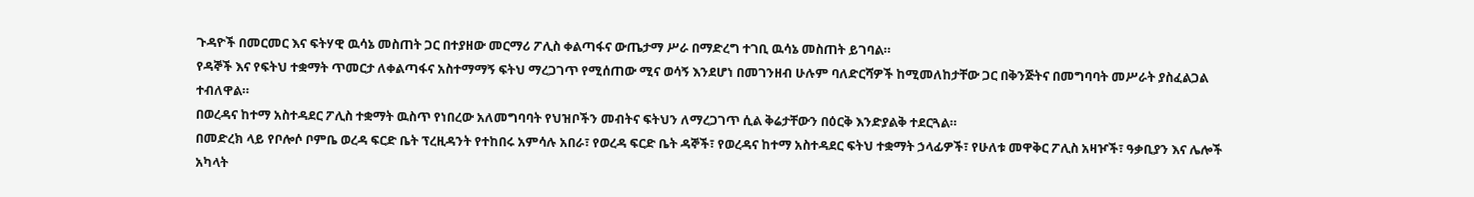ጉዳዮች በመርመር እና ፍትሃዊ ዉሳኔ መስጠት ጋር በተያዘው መርማሪ ፖሊስ ቀልጣፋና ውጤታማ ሥራ በማድረግ ተገቢ ዉሳኔ መስጠት ይገባል።
የዳኞች እና የፍትህ ተቋማት ጥመርታ ለቀልጣፋና አስተማማኝ ፍትህ ማረጋገጥ የሚሰጠው ሚና ወሳኝ እንደሆነ በመገንዘብ ሁሉም ባለድርሻዎች ከሚመለከታቸው ጋር በቅንጅትና በመግባባት መሥራት ያስፈልጋል ተብለዋል።
በወረዳና ከተማ አስተዳደር ፖሊስ ተቋማት ዉስጥ የነበረው አለመግባባት የህዝቦችን መብትና ፍትህን ለማረጋገጥ ሲል ቅሬታቸውን በዕርቅ እንድያልቅ ተደርጓል።
በመድረክ ላይ የቦሎሶ ቦምቤ ወረዳ ፍርድ ቤት ፕረዚዳንት የተከበሩ አምሳሉ አበራ፣ የወረዳ ፍርድ ቤት ዳኞች፣ የወረዳና ከተማ አስተዳደር ፍትህ ተቋማት ኃላፊዎች፣ የሁለቱ መዋቅር ፖሊስ አዛዦች፣ ዓቃቢያን እና ሌሎች አካላት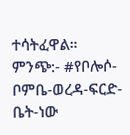ተሳትፈዋል።
ምንጭ:- #የቦሎሶ-ቦምቤ-ወረዳ-ፍርድ-ቤት-ነው